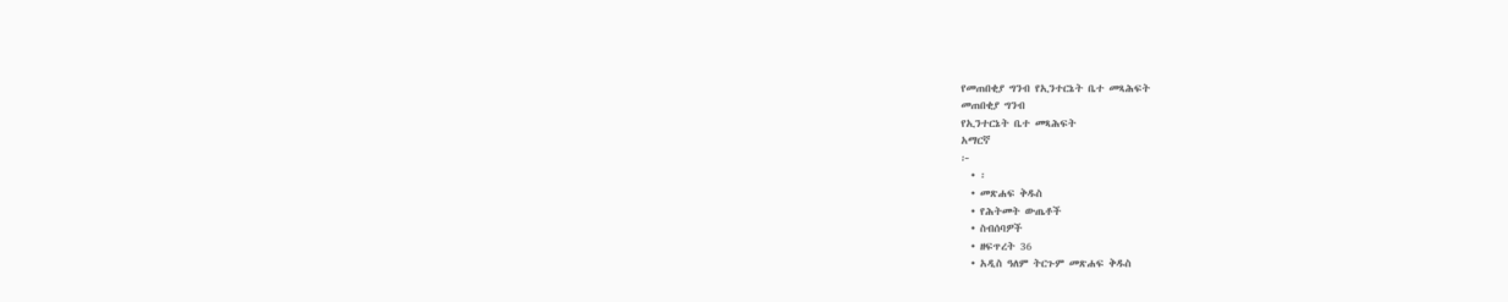የመጠበቂያ ግንብ የኢንተርኔት ቤተ መጻሕፍት
መጠበቂያ ግንብ
የኢንተርኔት ቤተ መጻሕፍት
አማርኛ
፦
  • ፡
  • መጽሐፍ ቅዱስ
  • የሕትመት ውጤቶች
  • ስብሰባዎች
  • ዘፍጥረት 36
  • አዲስ ዓለም ትርጉም መጽሐፍ ቅዱስ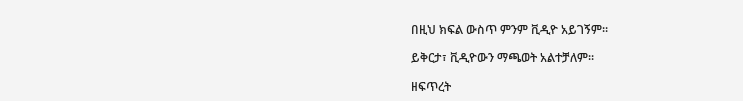በዚህ ክፍል ውስጥ ምንም ቪዲዮ አይገኝም።

ይቅርታ፣ ቪዲዮውን ማጫወት አልተቻለም።

ዘፍጥረት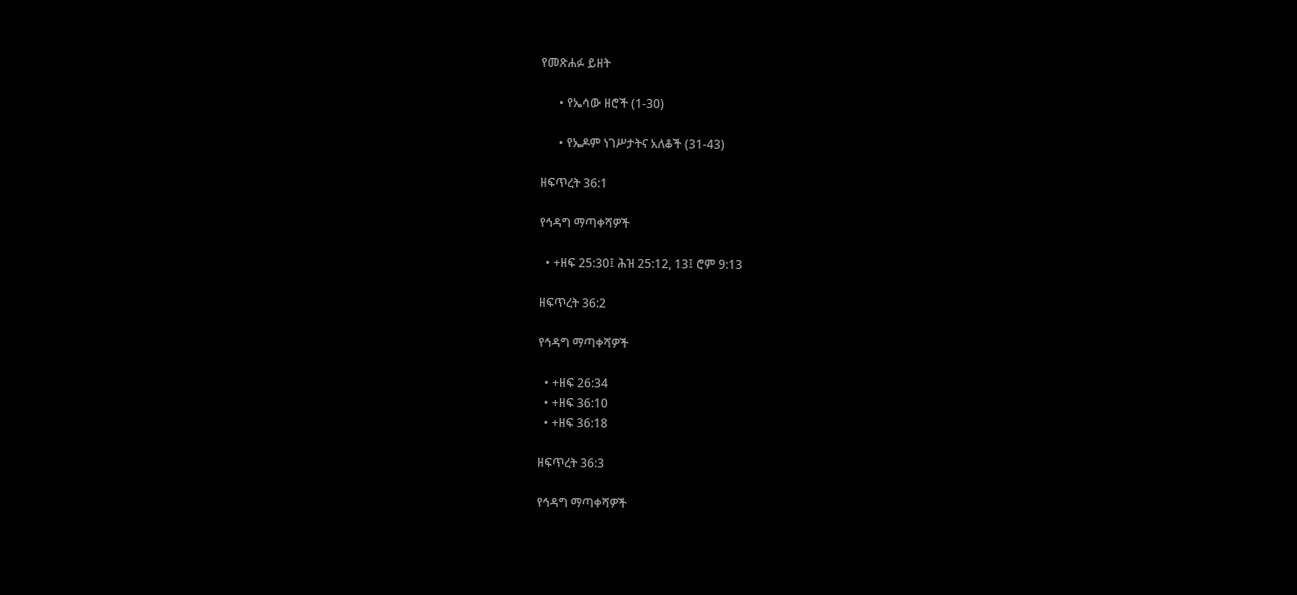የመጽሐፉ ይዘት

      • የኤሳው ዘሮች (1-30)

      • የኤዶም ነገሥታትና አለቆች (31-43)

ዘፍጥረት 36:1

የኅዳግ ማጣቀሻዎች

  • +ዘፍ 25:30፤ ሕዝ 25:12, 13፤ ሮም 9:13

ዘፍጥረት 36:2

የኅዳግ ማጣቀሻዎች

  • +ዘፍ 26:34
  • +ዘፍ 36:10
  • +ዘፍ 36:18

ዘፍጥረት 36:3

የኅዳግ ማጣቀሻዎች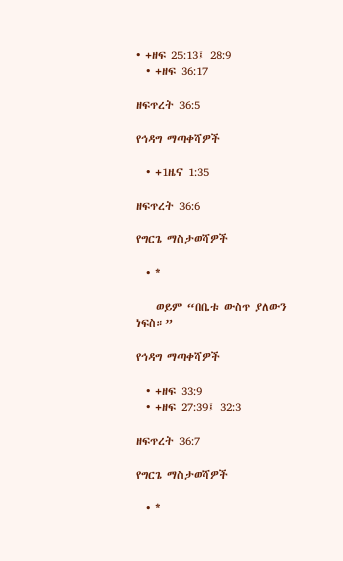• +ዘፍ 25:13፤ 28:9
  • +ዘፍ 36:17

ዘፍጥረት 36:5

የኅዳግ ማጣቀሻዎች

  • +1ዜና 1:35

ዘፍጥረት 36:6

የግርጌ ማስታወሻዎች

  • *

    ወይም “በቤቱ ውስጥ ያለውን ነፍስ።”

የኅዳግ ማጣቀሻዎች

  • +ዘፍ 33:9
  • +ዘፍ 27:39፤ 32:3

ዘፍጥረት 36:7

የግርጌ ማስታወሻዎች

  • *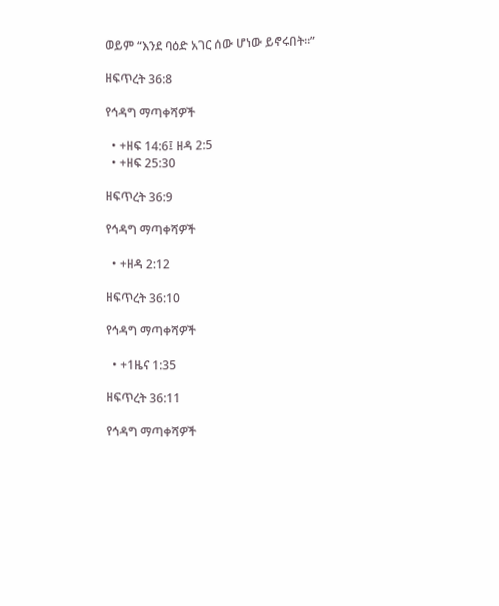ወይም “እንደ ባዕድ አገር ሰው ሆነው ይኖሩበት።”

ዘፍጥረት 36:8

የኅዳግ ማጣቀሻዎች

  • +ዘፍ 14:6፤ ዘዳ 2:5
  • +ዘፍ 25:30

ዘፍጥረት 36:9

የኅዳግ ማጣቀሻዎች

  • +ዘዳ 2:12

ዘፍጥረት 36:10

የኅዳግ ማጣቀሻዎች

  • +1ዜና 1:35

ዘፍጥረት 36:11

የኅዳግ ማጣቀሻዎች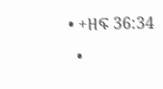• +ዘፍ 36:34
  •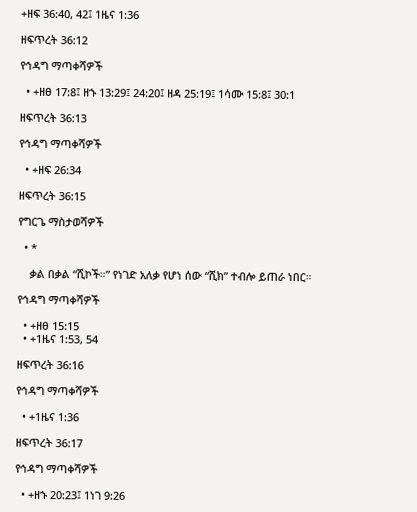+ዘፍ 36:40, 42፤ 1ዜና 1:36

ዘፍጥረት 36:12

የኅዳግ ማጣቀሻዎች

  • +ዘፀ 17:8፤ ዘኁ 13:29፤ 24:20፤ ዘዳ 25:19፤ 1ሳሙ 15:8፤ 30:1

ዘፍጥረት 36:13

የኅዳግ ማጣቀሻዎች

  • +ዘፍ 26:34

ዘፍጥረት 36:15

የግርጌ ማስታወሻዎች

  • *

    ቃል በቃል “ሺኮች።” የነገድ አለቃ የሆነ ሰው “ሺክ” ተብሎ ይጠራ ነበር።

የኅዳግ ማጣቀሻዎች

  • +ዘፀ 15:15
  • +1ዜና 1:53, 54

ዘፍጥረት 36:16

የኅዳግ ማጣቀሻዎች

  • +1ዜና 1:36

ዘፍጥረት 36:17

የኅዳግ ማጣቀሻዎች

  • +ዘኁ 20:23፤ 1ነገ 9:26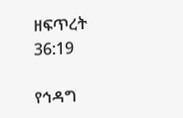ዘፍጥረት 36:19

የኅዳግ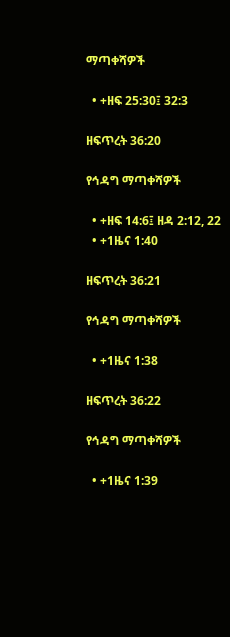ማጣቀሻዎች

  • +ዘፍ 25:30፤ 32:3

ዘፍጥረት 36:20

የኅዳግ ማጣቀሻዎች

  • +ዘፍ 14:6፤ ዘዳ 2:12, 22
  • +1ዜና 1:40

ዘፍጥረት 36:21

የኅዳግ ማጣቀሻዎች

  • +1ዜና 1:38

ዘፍጥረት 36:22

የኅዳግ ማጣቀሻዎች

  • +1ዜና 1:39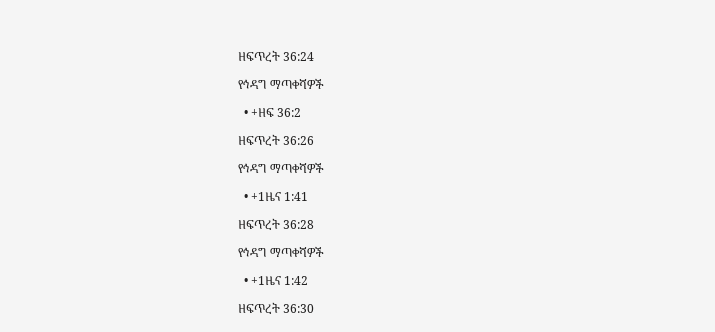ዘፍጥረት 36:24

የኅዳግ ማጣቀሻዎች

  • +ዘፍ 36:2

ዘፍጥረት 36:26

የኅዳግ ማጣቀሻዎች

  • +1ዜና 1:41

ዘፍጥረት 36:28

የኅዳግ ማጣቀሻዎች

  • +1ዜና 1:42

ዘፍጥረት 36:30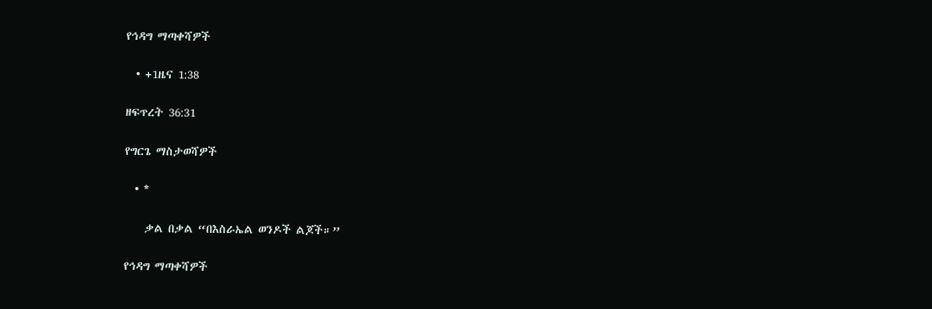የኅዳግ ማጣቀሻዎች

  • +1ዜና 1:38

ዘፍጥረት 36:31

የግርጌ ማስታወሻዎች

  • *

    ቃል በቃል “በእስራኤል ወንዶች ልጆች።”

የኅዳግ ማጣቀሻዎች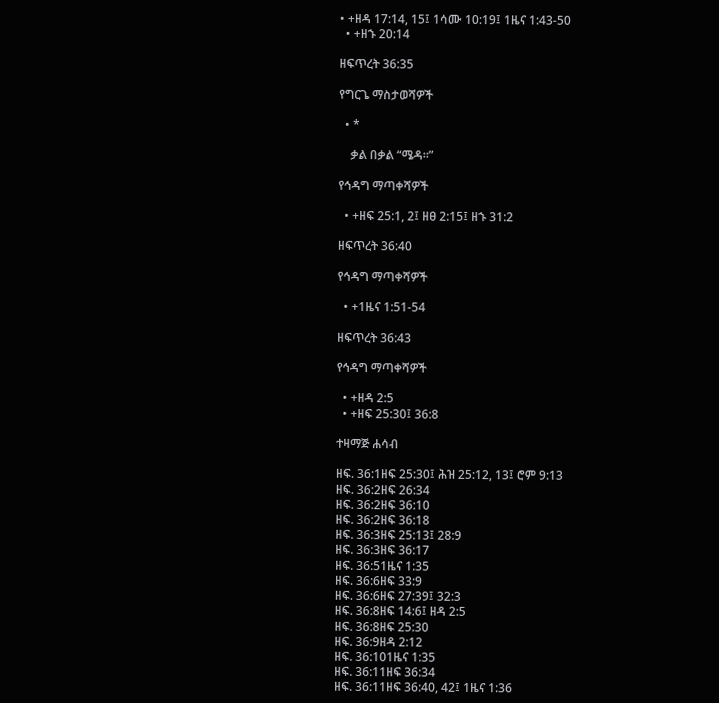• +ዘዳ 17:14, 15፤ 1ሳሙ 10:19፤ 1ዜና 1:43-50
  • +ዘኁ 20:14

ዘፍጥረት 36:35

የግርጌ ማስታወሻዎች

  • *

    ቃል በቃል “ሜዳ።”

የኅዳግ ማጣቀሻዎች

  • +ዘፍ 25:1, 2፤ ዘፀ 2:15፤ ዘኁ 31:2

ዘፍጥረት 36:40

የኅዳግ ማጣቀሻዎች

  • +1ዜና 1:51-54

ዘፍጥረት 36:43

የኅዳግ ማጣቀሻዎች

  • +ዘዳ 2:5
  • +ዘፍ 25:30፤ 36:8

ተዛማጅ ሐሳብ

ዘፍ. 36:1ዘፍ 25:30፤ ሕዝ 25:12, 13፤ ሮም 9:13
ዘፍ. 36:2ዘፍ 26:34
ዘፍ. 36:2ዘፍ 36:10
ዘፍ. 36:2ዘፍ 36:18
ዘፍ. 36:3ዘፍ 25:13፤ 28:9
ዘፍ. 36:3ዘፍ 36:17
ዘፍ. 36:51ዜና 1:35
ዘፍ. 36:6ዘፍ 33:9
ዘፍ. 36:6ዘፍ 27:39፤ 32:3
ዘፍ. 36:8ዘፍ 14:6፤ ዘዳ 2:5
ዘፍ. 36:8ዘፍ 25:30
ዘፍ. 36:9ዘዳ 2:12
ዘፍ. 36:101ዜና 1:35
ዘፍ. 36:11ዘፍ 36:34
ዘፍ. 36:11ዘፍ 36:40, 42፤ 1ዜና 1:36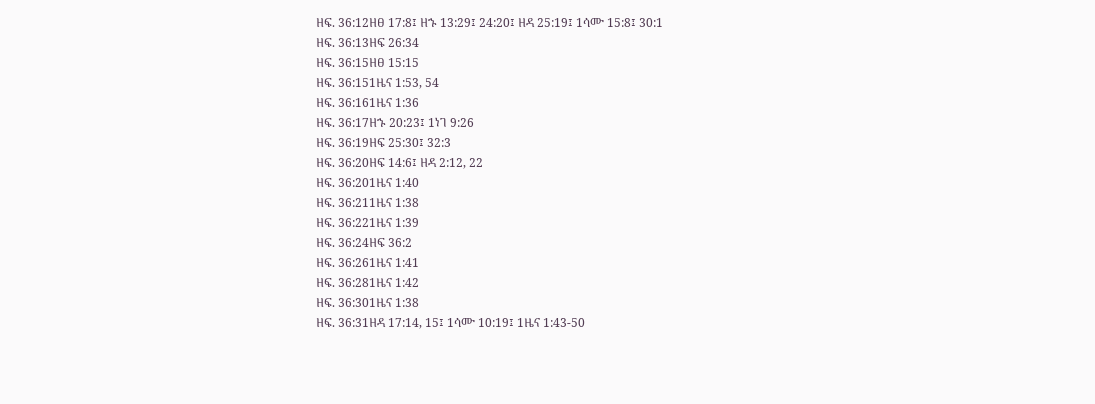ዘፍ. 36:12ዘፀ 17:8፤ ዘኁ 13:29፤ 24:20፤ ዘዳ 25:19፤ 1ሳሙ 15:8፤ 30:1
ዘፍ. 36:13ዘፍ 26:34
ዘፍ. 36:15ዘፀ 15:15
ዘፍ. 36:151ዜና 1:53, 54
ዘፍ. 36:161ዜና 1:36
ዘፍ. 36:17ዘኁ 20:23፤ 1ነገ 9:26
ዘፍ. 36:19ዘፍ 25:30፤ 32:3
ዘፍ. 36:20ዘፍ 14:6፤ ዘዳ 2:12, 22
ዘፍ. 36:201ዜና 1:40
ዘፍ. 36:211ዜና 1:38
ዘፍ. 36:221ዜና 1:39
ዘፍ. 36:24ዘፍ 36:2
ዘፍ. 36:261ዜና 1:41
ዘፍ. 36:281ዜና 1:42
ዘፍ. 36:301ዜና 1:38
ዘፍ. 36:31ዘዳ 17:14, 15፤ 1ሳሙ 10:19፤ 1ዜና 1:43-50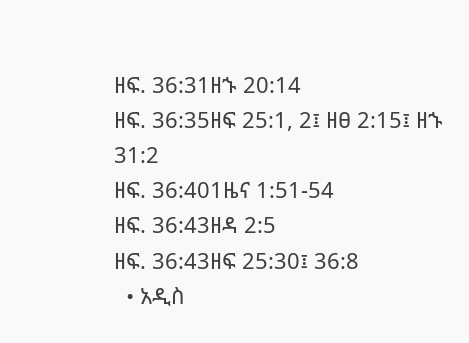ዘፍ. 36:31ዘኁ 20:14
ዘፍ. 36:35ዘፍ 25:1, 2፤ ዘፀ 2:15፤ ዘኁ 31:2
ዘፍ. 36:401ዜና 1:51-54
ዘፍ. 36:43ዘዳ 2:5
ዘፍ. 36:43ዘፍ 25:30፤ 36:8
  • አዲስ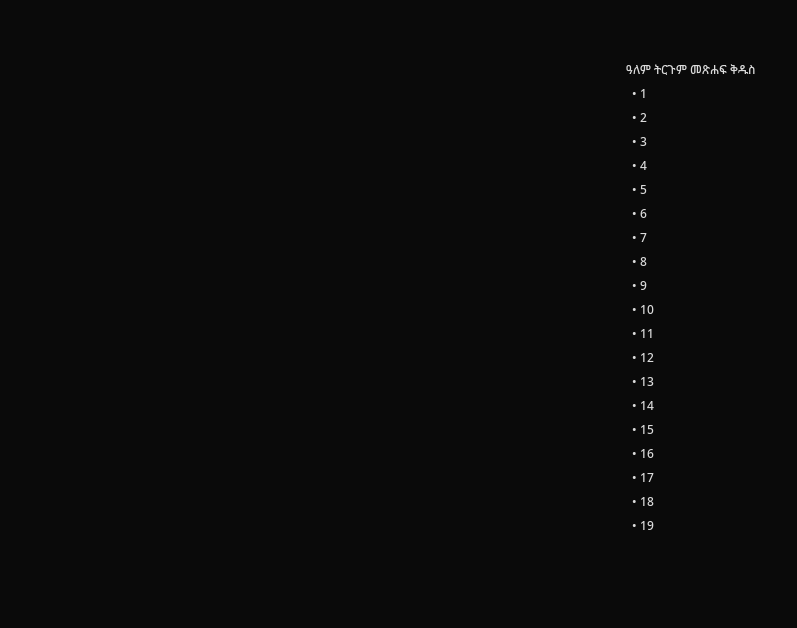ዓለም ትርጉም መጽሐፍ ቅዱስ
  • 1
  • 2
  • 3
  • 4
  • 5
  • 6
  • 7
  • 8
  • 9
  • 10
  • 11
  • 12
  • 13
  • 14
  • 15
  • 16
  • 17
  • 18
  • 19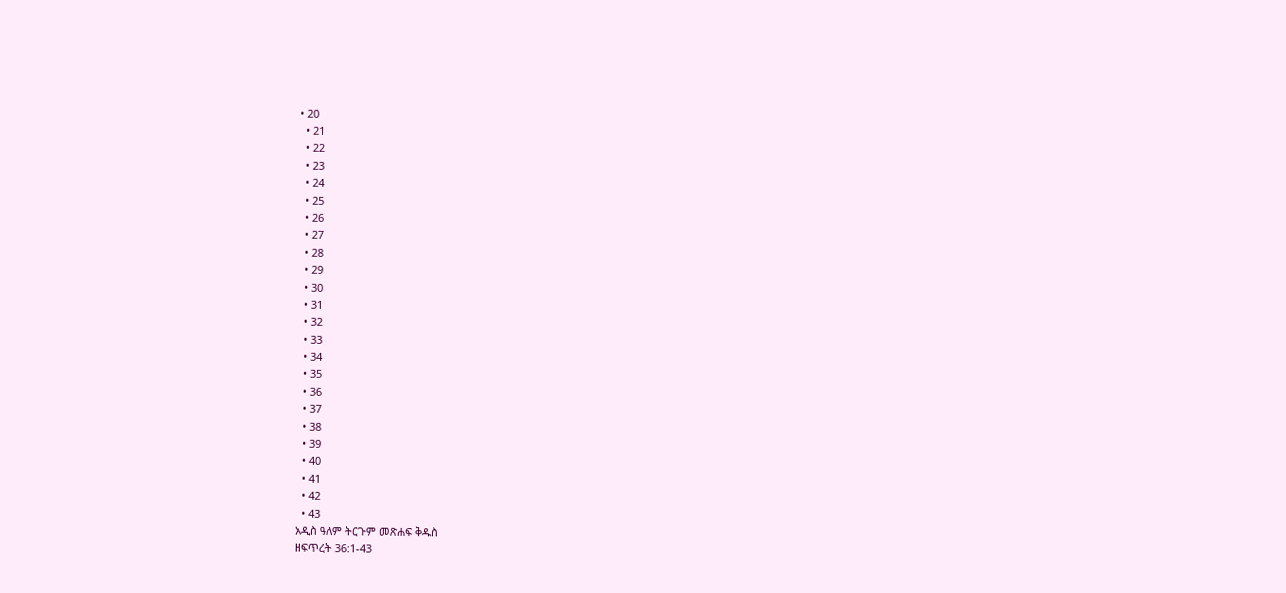• 20
  • 21
  • 22
  • 23
  • 24
  • 25
  • 26
  • 27
  • 28
  • 29
  • 30
  • 31
  • 32
  • 33
  • 34
  • 35
  • 36
  • 37
  • 38
  • 39
  • 40
  • 41
  • 42
  • 43
አዲስ ዓለም ትርጉም መጽሐፍ ቅዱስ
ዘፍጥረት 36:1-43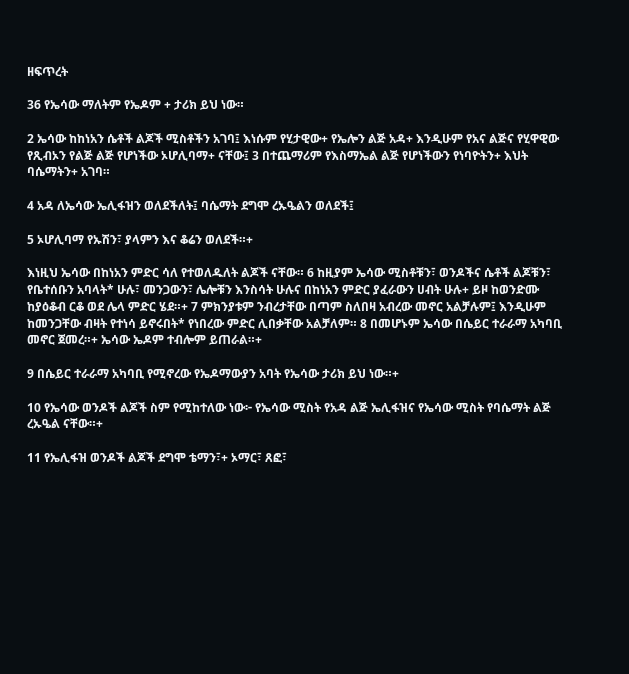ዘፍጥረት

36 የኤሳው ማለትም የኤዶም + ታሪክ ይህ ነው።

2 ኤሳው ከከነአን ሴቶች ልጆች ሚስቶችን አገባ፤ እነሱም የሂታዊው+ የኤሎን ልጅ አዳ+ እንዲሁም የአና ልጅና የሂዋዊው የጺብኦን የልጅ ልጅ የሆነችው ኦሆሊባማ+ ናቸው፤ 3 በተጨማሪም የእስማኤል ልጅ የሆነችውን የነባዮትን+ እህት ባሴማትን+ አገባ።

4 አዳ ለኤሳው ኤሊፋዝን ወለደችለት፤ ባሴማት ደግሞ ረኡዔልን ወለደች፤

5 ኦሆሊባማ የኡሽን፣ ያላምን እና ቆሬን ወለደች።+

እነዚህ ኤሳው በከነአን ምድር ሳለ የተወለዱለት ልጆች ናቸው። 6 ከዚያም ኤሳው ሚስቶቹን፣ ወንዶችና ሴቶች ልጆቹን፣ የቤተሰቡን አባላት* ሁሉ፣ መንጋውን፣ ሌሎቹን እንስሳት ሁሉና በከነአን ምድር ያፈራውን ሀብት ሁሉ+ ይዞ ከወንድሙ ከያዕቆብ ርቆ ወደ ሌላ ምድር ሄደ።+ 7 ምክንያቱም ንብረታቸው በጣም ስለበዛ አብረው መኖር አልቻሉም፤ እንዲሁም ከመንጋቸው ብዛት የተነሳ ይኖሩበት* የነበረው ምድር ሊበቃቸው አልቻለም። 8 በመሆኑም ኤሳው በሴይር ተራራማ አካባቢ መኖር ጀመረ።+ ኤሳው ኤዶም ተብሎም ይጠራል።+

9 በሴይር ተራራማ አካባቢ የሚኖረው የኤዶማውያን አባት የኤሳው ታሪክ ይህ ነው።+

10 የኤሳው ወንዶች ልጆች ስም የሚከተለው ነው፦ የኤሳው ሚስት የአዳ ልጅ ኤሊፋዝና የኤሳው ሚስት የባሴማት ልጅ ረኡዔል ናቸው።+

11 የኤሊፋዝ ወንዶች ልጆች ደግሞ ቴማን፣+ ኦማር፣ ጸፎ፣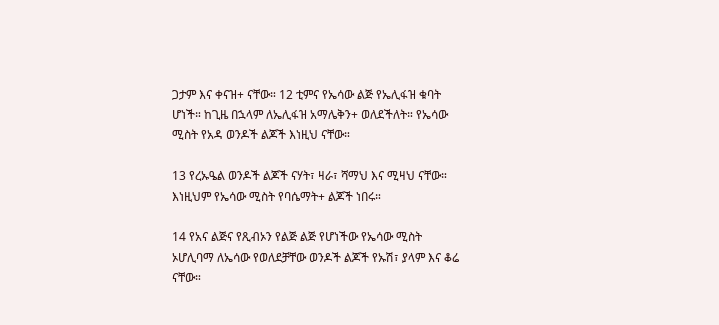ጋታም እና ቀናዝ+ ናቸው። 12 ቲምና የኤሳው ልጅ የኤሊፋዝ ቁባት ሆነች። ከጊዜ በኋላም ለኤሊፋዝ አማሌቅን+ ወለደችለት። የኤሳው ሚስት የአዳ ወንዶች ልጆች እነዚህ ናቸው።

13 የረኡዔል ወንዶች ልጆች ናሃት፣ ዛራ፣ ሻማህ እና ሚዛህ ናቸው። እነዚህም የኤሳው ሚስት የባሴማት+ ልጆች ነበሩ።

14 የአና ልጅና የጺብኦን የልጅ ልጅ የሆነችው የኤሳው ሚስት ኦሆሊባማ ለኤሳው የወለደቻቸው ወንዶች ልጆች የኡሽ፣ ያላም እና ቆሬ ናቸው።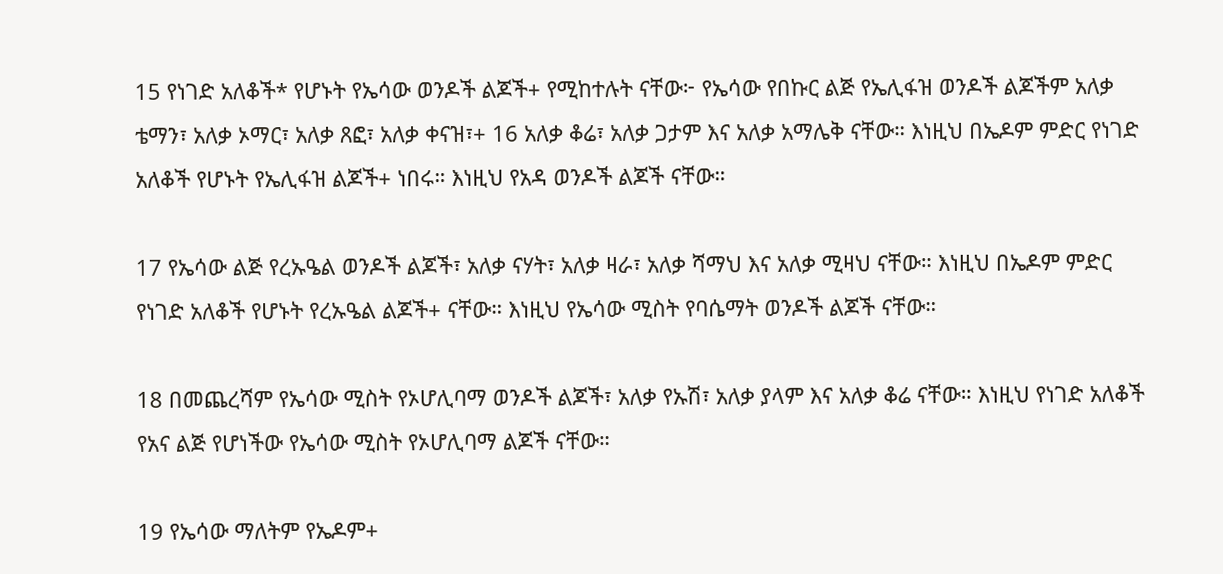15 የነገድ አለቆች* የሆኑት የኤሳው ወንዶች ልጆች+ የሚከተሉት ናቸው፦ የኤሳው የበኩር ልጅ የኤሊፋዝ ወንዶች ልጆችም አለቃ ቴማን፣ አለቃ ኦማር፣ አለቃ ጸፎ፣ አለቃ ቀናዝ፣+ 16 አለቃ ቆሬ፣ አለቃ ጋታም እና አለቃ አማሌቅ ናቸው። እነዚህ በኤዶም ምድር የነገድ አለቆች የሆኑት የኤሊፋዝ ልጆች+ ነበሩ። እነዚህ የአዳ ወንዶች ልጆች ናቸው።

17 የኤሳው ልጅ የረኡዔል ወንዶች ልጆች፣ አለቃ ናሃት፣ አለቃ ዛራ፣ አለቃ ሻማህ እና አለቃ ሚዛህ ናቸው። እነዚህ በኤዶም ምድር የነገድ አለቆች የሆኑት የረኡዔል ልጆች+ ናቸው። እነዚህ የኤሳው ሚስት የባሴማት ወንዶች ልጆች ናቸው።

18 በመጨረሻም የኤሳው ሚስት የኦሆሊባማ ወንዶች ልጆች፣ አለቃ የኡሽ፣ አለቃ ያላም እና አለቃ ቆሬ ናቸው። እነዚህ የነገድ አለቆች የአና ልጅ የሆነችው የኤሳው ሚስት የኦሆሊባማ ልጆች ናቸው።

19 የኤሳው ማለትም የኤዶም+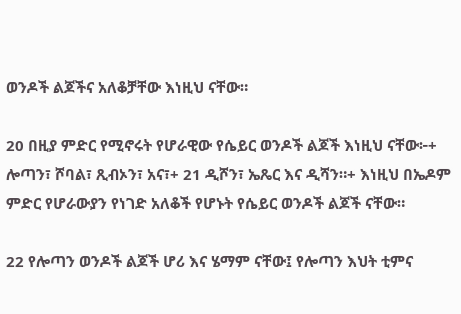ወንዶች ልጆችና አለቆቻቸው እነዚህ ናቸው።

20 በዚያ ምድር የሚኖሩት የሆራዊው የሴይር ወንዶች ልጆች እነዚህ ናቸው፦+ ሎጣን፣ ሾባል፣ ጺብኦን፣ አና፣+ 21 ዲሾን፣ ኤጼር እና ዲሻን።+ እነዚህ በኤዶም ምድር የሆራውያን የነገድ አለቆች የሆኑት የሴይር ወንዶች ልጆች ናቸው።

22 የሎጣን ወንዶች ልጆች ሆሪ እና ሄማም ናቸው፤ የሎጣን እህት ቲምና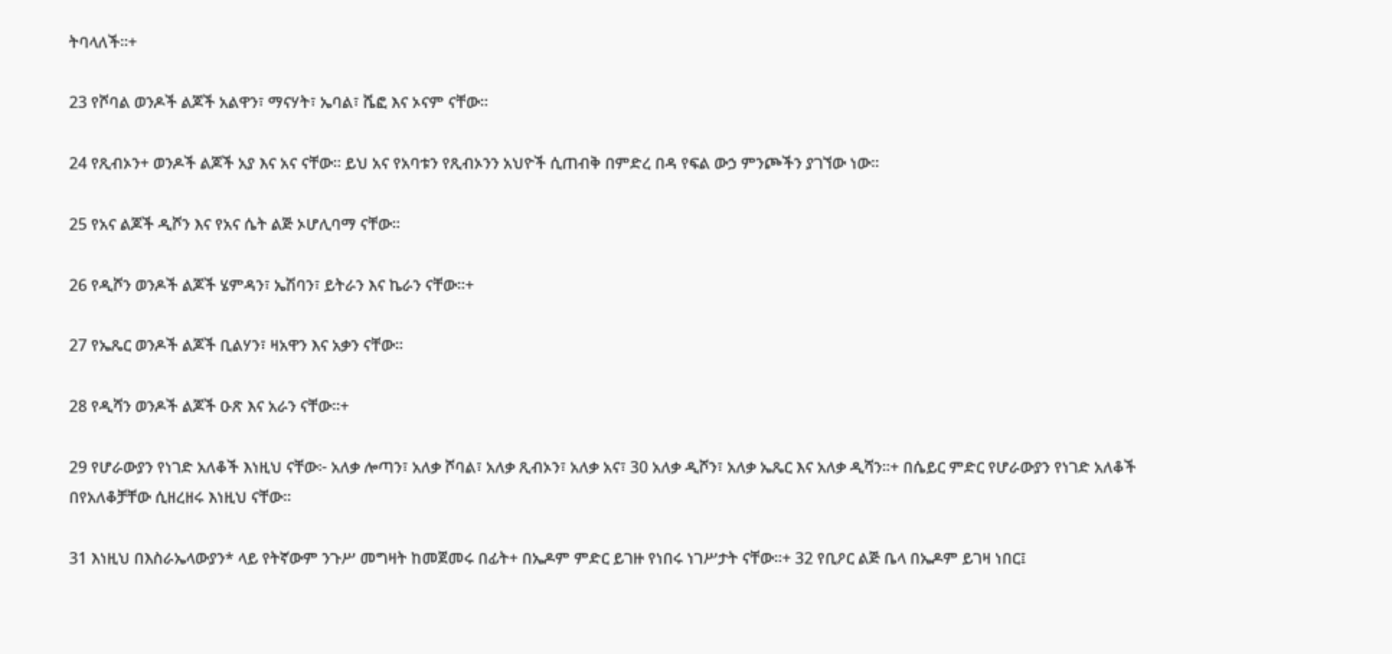ትባላለች።+

23 የሾባል ወንዶች ልጆች አልዋን፣ ማናሃት፣ ኤባል፣ ሼፎ እና ኦናም ናቸው።

24 የጺብኦን+ ወንዶች ልጆች አያ እና አና ናቸው። ይህ አና የአባቱን የጺብኦንን አህዮች ሲጠብቅ በምድረ በዳ የፍል ውኃ ምንጮችን ያገኘው ነው።

25 የአና ልጆች ዲሾን እና የአና ሴት ልጅ ኦሆሊባማ ናቸው።

26 የዲሾን ወንዶች ልጆች ሄምዳን፣ ኤሽባን፣ ይትራን እና ኬራን ናቸው።+

27 የኤጼር ወንዶች ልጆች ቢልሃን፣ ዛአዋን እና አቃን ናቸው።

28 የዲሻን ወንዶች ልጆች ዑጽ እና አራን ናቸው።+

29 የሆራውያን የነገድ አለቆች እነዚህ ናቸው፦ አለቃ ሎጣን፣ አለቃ ሾባል፣ አለቃ ጺብኦን፣ አለቃ አና፣ 30 አለቃ ዲሾን፣ አለቃ ኤጼር እና አለቃ ዲሻን።+ በሴይር ምድር የሆራውያን የነገድ አለቆች በየአለቆቻቸው ሲዘረዘሩ እነዚህ ናቸው።

31 እነዚህ በእስራኤላውያን* ላይ የትኛውም ንጉሥ መግዛት ከመጀመሩ በፊት+ በኤዶም ምድር ይገዙ የነበሩ ነገሥታት ናቸው።+ 32 የቢዖር ልጅ ቤላ በኤዶም ይገዛ ነበር፤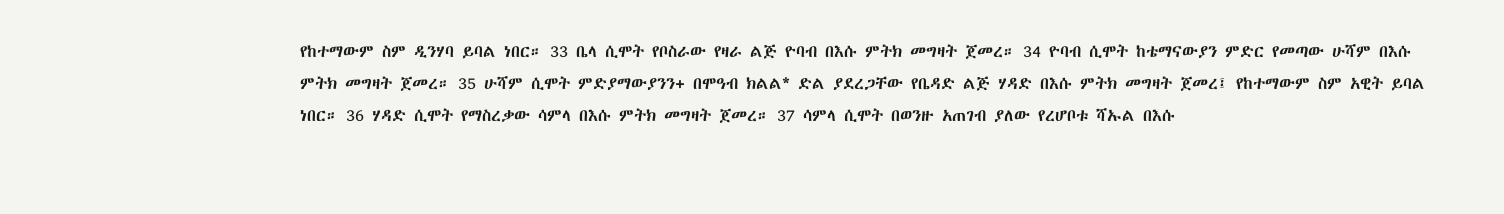የከተማውም ስም ዲንሃባ ይባል ነበር። 33 ቤላ ሲሞት የቦስራው የዛራ ልጅ ዮባብ በእሱ ምትክ መግዛት ጀመረ። 34 ዮባብ ሲሞት ከቴማናውያን ምድር የመጣው ሁሻም በእሱ ምትክ መግዛት ጀመረ። 35 ሁሻም ሲሞት ምድያማውያንን+ በሞዓብ ክልል* ድል ያደረጋቸው የቤዳድ ልጅ ሃዳድ በእሱ ምትክ መግዛት ጀመረ፤ የከተማውም ስም አዊት ይባል ነበር። 36 ሃዳድ ሲሞት የማስረቃው ሳምላ በእሱ ምትክ መግዛት ጀመረ። 37 ሳምላ ሲሞት በወንዙ አጠገብ ያለው የረሆቦቱ ሻኡል በእሱ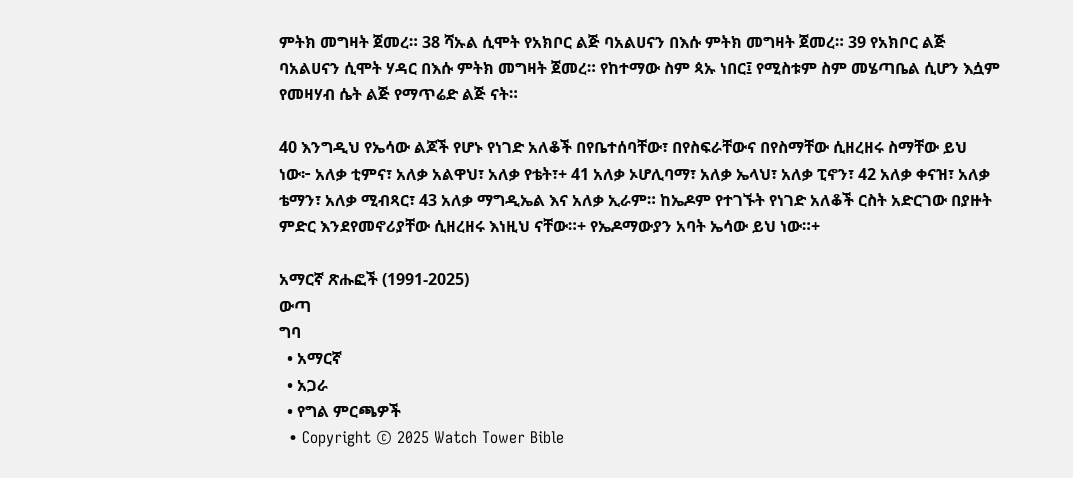ምትክ መግዛት ጀመረ። 38 ሻኡል ሲሞት የአክቦር ልጅ ባአልሀናን በእሱ ምትክ መግዛት ጀመረ። 39 የአክቦር ልጅ ባአልሀናን ሲሞት ሃዳር በእሱ ምትክ መግዛት ጀመረ። የከተማው ስም ጳኡ ነበር፤ የሚስቱም ስም መሄጣቤል ሲሆን እሷም የመዛሃብ ሴት ልጅ የማጥሬድ ልጅ ናት።

40 እንግዲህ የኤሳው ልጆች የሆኑ የነገድ አለቆች በየቤተሰባቸው፣ በየስፍራቸውና በየስማቸው ሲዘረዘሩ ስማቸው ይህ ነው፦ አለቃ ቲምና፣ አለቃ አልዋህ፣ አለቃ የቴት፣+ 41 አለቃ ኦሆሊባማ፣ አለቃ ኤላህ፣ አለቃ ፒኖን፣ 42 አለቃ ቀናዝ፣ አለቃ ቴማን፣ አለቃ ሚብጻር፣ 43 አለቃ ማግዲኤል እና አለቃ ኢራም። ከኤዶም የተገኙት የነገድ አለቆች ርስት አድርገው በያዙት ምድር እንደየመኖሪያቸው ሲዘረዘሩ እነዚህ ናቸው።+ የኤዶማውያን አባት ኤሳው ይህ ነው።+

አማርኛ ጽሑፎች (1991-2025)
ውጣ
ግባ
  • አማርኛ
  • አጋራ
  • የግል ምርጫዎች
  • Copyright © 2025 Watch Tower Bible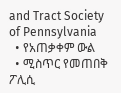and Tract Society of Pennsylvania
  • የአጠቃቀም ውል
  • ሚስጥር የመጠበቅ ፖሊሲ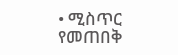• ሚስጥር የመጠበቅ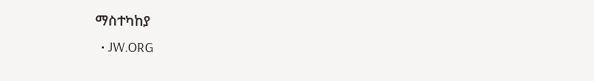ማስተካከያ
  • JW.ORG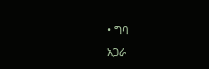• ግባ
አጋራ